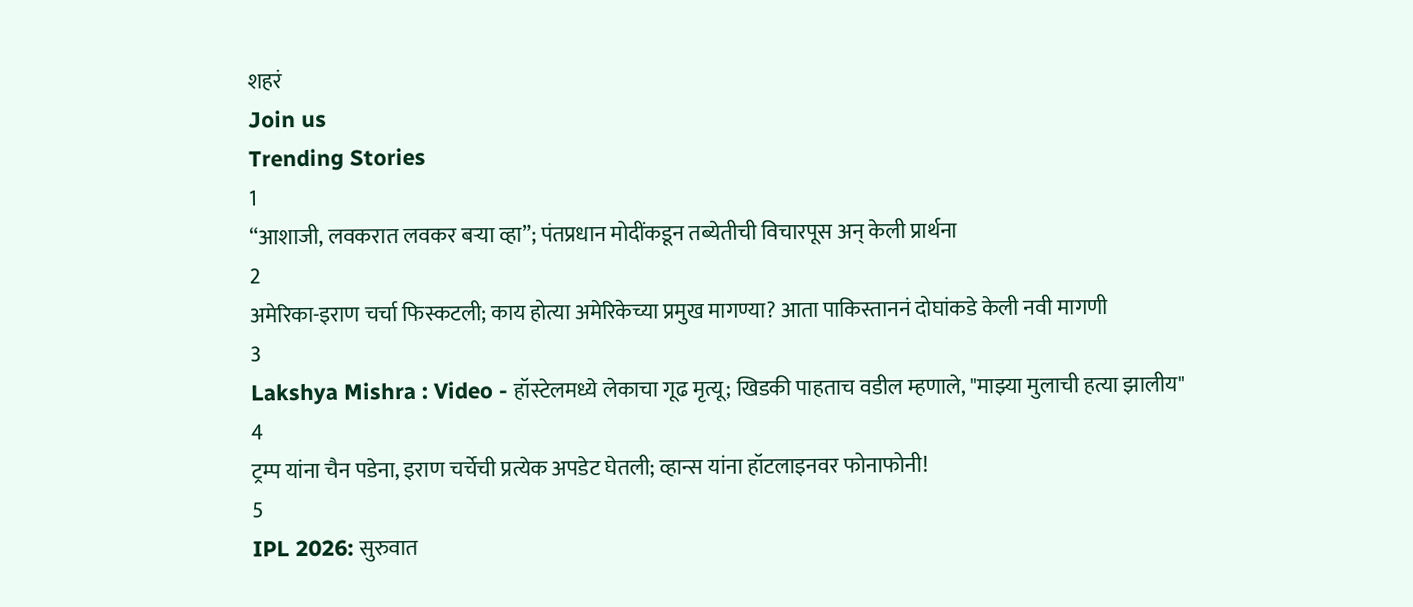शहरं
Join us
Trending Stories
1
“आशाजी, लवकरात लवकर बऱ्या व्हा”; पंतप्रधान मोदींकडून तब्येतीची विचारपूस अन् केली प्रार्थना
2
अमेरिका-इराण चर्चा फिस्कटली; काय होत्या अमेरिकेच्या प्रमुख मागण्या? आता पाकिस्ताननं दोघांकडे केली नवी मागणी
3
Lakshya Mishra : Video - हॉस्टेलमध्ये लेकाचा गूढ मृत्यू; खिडकी पाहताच वडील म्हणाले, "माझ्या मुलाची हत्या झालीय"
4
ट्रम्प यांना चैन पडेना, इराण चर्चेची प्रत्येक अपडेट घेतली; व्हान्स यांना हॉटलाइनवर फोनाफोनी!
5
IPL 2026: सुरुवात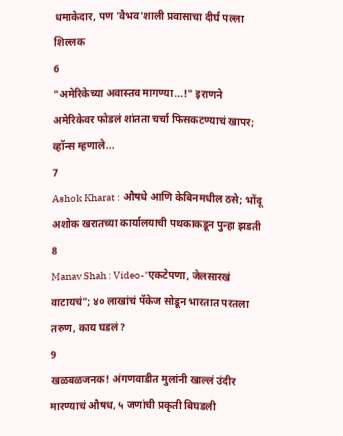धमाकेदार, पण 'वैभव'शाली प्रवासाचा दीर्घ पल्ला शिल्लक
6
"अमेरिकेच्या अवास्तव मागण्या...!" इराणने अमेरिकेवर फोडलं शांतता चर्चा फिसकटण्याचं खापर; व्हॉन्स म्हणाले...
7
Ashok Kharat : औषधे आणि केबिनमधील ठसे; भोंदू अशोक खरातच्या कार्यालयाची पथकाकडून पुन्हा झडती
8
Manav Shah : Video-"एकटेपणा, जेलसारखं वाटायचं"; ४० लाखांचं पॅकेज सोडून भारतात परतला तरुण, काय घडलं?
9
खळबळजनक! अंगणवाडीत मुलांनी खाल्लं उंदीर मारण्याचं औषध, ५ जणांची प्रकृती बिघडली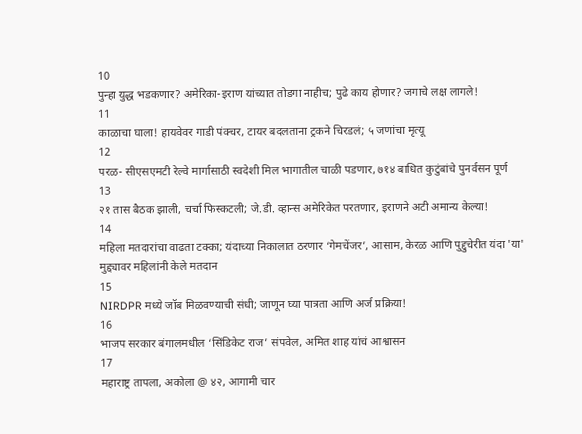10
पुन्हा युद्ध भडकणार? अमेरिका-इराण यांच्यात तोडगा नाहीच; पुढे काय होणार? जगाचे लक्ष लागले!
11
काळाचा घाला! हायवेवर गाडी पंक्चर, टायर बदलताना ट्रकने चिरडलं; ५ जणांचा मृत्यू
12
परळ- सीएसएमटी रेल्वे मार्गासाठी स्वदेशी मिल भागातील चाळी पडणार, ७१४ बाधित कुटुंबांचे पुनर्वसन पूर्ण
13
२१ तास बैठक झाली, चर्चा फिस्कटली; जे.डी. व्हान्स अमेरिकेत परतणार, इराणने अटी अमान्य केल्या!
14
महिला मतदारांचा वाढता टक्का; यंदाच्या निकालात ठरणार ‘गेमचेंजर’, आसाम, केरळ आणि पुद्दुचेरीत यंदा 'या' मुद्द्यावर महिलांनी केले मतदान
15
NIRDPR मध्ये जॉब मिळवण्याची संधी; जाणून घ्या पात्रता आणि अर्ज प्रक्रिया!
16
भाजप सरकार बंगालमधील ‘सिंडिकेट राज’ संपवेल, अमित शाह यांचं आश्वासन
17
महाराष्ट्र तापला, अकोला @ ४२, आगामी चार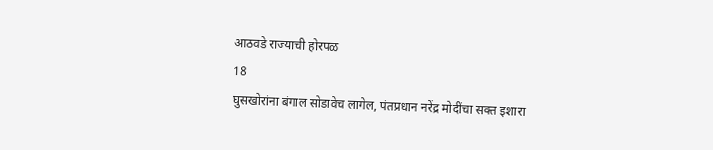आठवडे राज्याची होरपळ
18
घुसखोरांना बंगाल सोडावेच लागेल, पंतप्रधान नरेंद्र मोदींचा सक्त इशारा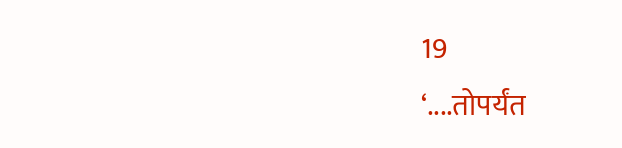19
‘....तोपर्यंत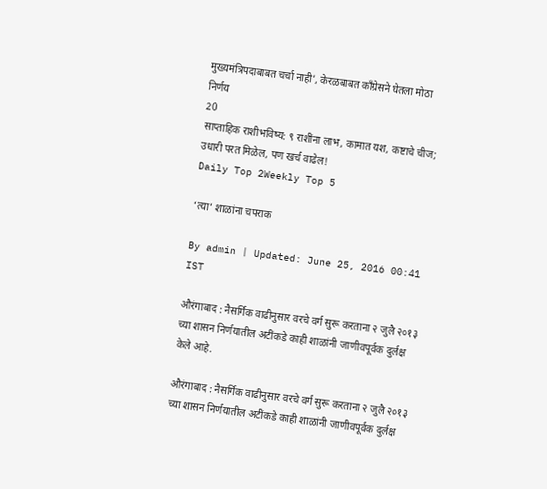मुख्यमंत्रिपदाबाबत चर्चा नाही’, केरळबाबत काँग्रेसने घेतला मोठा निर्णय
20
साप्ताहिक राशीभविष्य: ९ राशींना लाभ, कामात यश, कष्टाचे चीज; उधारी परत मिळेल, पण खर्च वाढेल!
Daily Top 2Weekly Top 5

‘त्या’ शाळांना चपराक

By admin | Updated: June 25, 2016 00:41 IST

औरंगाबाद : नैसर्गिक वाढीनुसार वरचे वर्ग सुरू करताना २ जुलै २०१३ च्या शासन निर्णयातील अटींकडे काही शाळांनी जाणीवपूर्वक दुर्लक्ष केले आहे.

औरंगाबाद : नैसर्गिक वाढीनुसार वरचे वर्ग सुरू करताना २ जुलै २०१३ च्या शासन निर्णयातील अटींकडे काही शाळांनी जाणीवपूर्वक दुर्लक्ष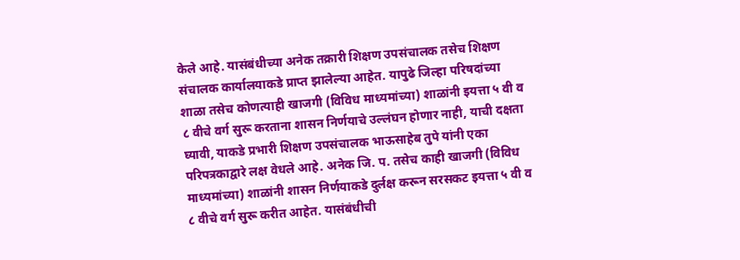केले आहे. यासंबंधीच्या अनेक तक्रारी शिक्षण उपसंचालक तसेच शिक्षण संचालक कार्यालयाकडे प्राप्त झालेल्या आहेत. यापुढे जिल्हा परिषदांच्या शाळा तसेच कोणत्याही खाजगी (विविध माध्यमांच्या) शाळांनी इयत्ता ५ वी व ८ वीचे वर्ग सुरू करताना शासन निर्णयाचे उल्लंघन होणार नाही, याची दक्षता घ्यावी, याकडे प्रभारी शिक्षण उपसंचालक भाऊसाहेब तुपे यांनी एका परिपत्रकाद्वारे लक्ष वेधले आहे. अनेक जि. प. तसेच काही खाजगी (विविध माध्यमांच्या) शाळांनी शासन निर्णयाकडे दुर्लक्ष करून सरसकट इयत्ता ५ वी व ८ वीचे वर्ग सुरू करीत आहेत. यासंबंधीची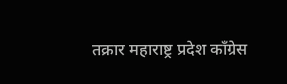तक्रार महाराष्ट्र प्रदेश काँग्रेस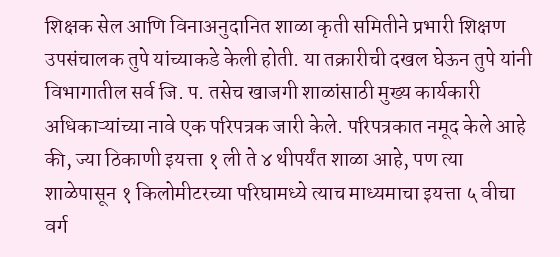शिक्षक सेल आणि विनाअनुदानित शाळा कृती समितीने प्रभारी शिक्षण उपसंचालक तुपे यांच्याकडे केली होती. या तक्रारीची दखल घेऊन तुपे यांनी विभागातील सर्व जि. प. तसेच खाजगी शाळांसाठी मुख्य कार्यकारी अधिकाऱ्यांच्या नावे एक परिपत्रक जारी केले. परिपत्रकात नमूद केले आहे की, ज्या ठिकाणी इयत्ता १ ली ते ४ थीपर्यंत शाळा आहे, पण त्या शाळेपासून १ किलोमीटरच्या परिघामध्ये त्याच माध्यमाचा इयत्ता ५ वीचा वर्ग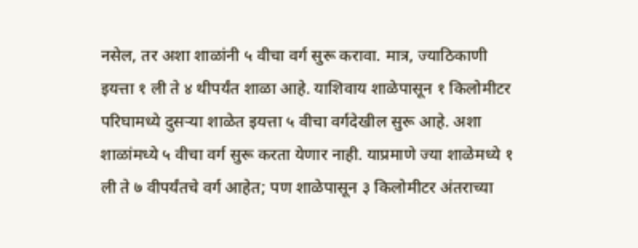नसेल, तर अशा शाळांनी ५ वीचा वर्ग सुरू करावा. मात्र, ज्याठिकाणी इयत्ता १ ली ते ४ थीपर्यंत शाळा आहे. याशिवाय शाळेपासून १ किलोमीटर परिघामध्ये दुसऱ्या शाळेत इयत्ता ५ वीचा वर्गदेखील सुरू आहे. अशा शाळांमध्ये ५ वीचा वर्ग सुरू करता येणार नाही. याप्रमाणे ज्या शाळेमध्ये १ ली ते ७ वीपर्यंतचे वर्ग आहेत; पण शाळेपासून ३ किलोमीटर अंतराच्या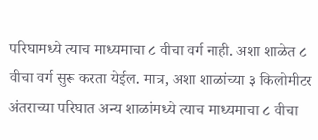परिघामध्ये त्याच माध्यमाचा ८ वीचा वर्ग नाही. अशा शाळेत ८ वीचा वर्ग सुरू करता येईल. मात्र, अशा शाळांच्या ३ किलोमीटर अंतराच्या परिघात अन्य शाळांमध्ये त्याच माध्यमाचा ८ वीचा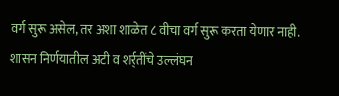वर्ग सुरू असेल, तर अशा शाळेत ८ वीचा वर्ग सुरू करता येणार नाही. शासन निर्णयातील अटी व शर्र्तींचे उल्लंघन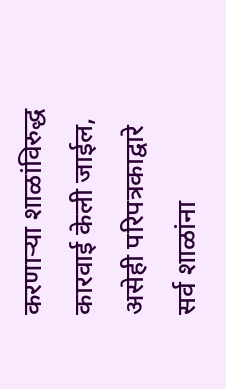करणाऱ्या शाळांविरुद्ध कारवाई केली जाईल, असेही परिपत्रकाद्वारे सर्व शाळांना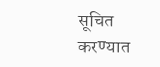सूचित करण्यात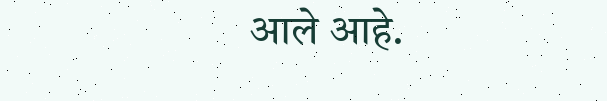आले आहे.